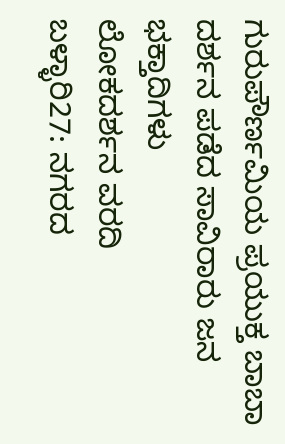ಗುರುಪೌರ್ಣಮಿಯ ಪ್ರಯುಕ್ತ ಬಾಬಾ ದರ್ಶನ ಪಡೆದ ಸಾವಿರಾರು ಜನ ಭಕ್ತಾದಿಗಳು
ಲೋಕದರ್ಶನ ವರದಿ
ಬಳ್ಳಾರಿ27: ನಗರದ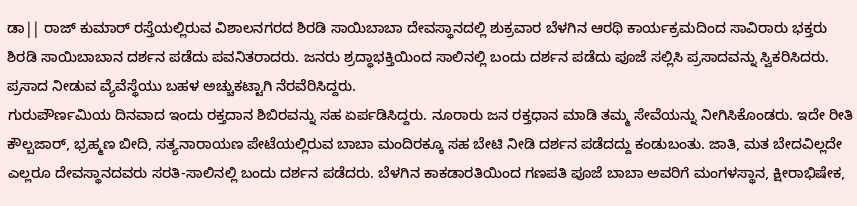ಡಾ|| ರಾಜ್ ಕುಮಾರ್ ರಸ್ತೆಯಲ್ಲಿರುವ ವಿಶಾಲನಗರದ ಶಿರಡಿ ಸಾಯಿಬಾಬಾ ದೇವಸ್ಥಾನದಲ್ಲಿ ಶುಕ್ರವಾರ ಬೆಳಗಿನ ಆರಥಿ ಕಾರ್ಯಕ್ರಮದಿಂದ ಸಾವಿರಾರು ಭಕ್ತರು ಶಿರಡಿ ಸಾಯಿಬಾಬಾನ ದರ್ಶನ ಪಡೆದು ಪವನಿತರಾದರು. ಜನರು ಶ್ರದ್ಧಾಭಕ್ತಿಯಿಂದ ಸಾಲಿನಲ್ಲಿ ಬಂದು ದರ್ಶನ ಪಡೆದು ಪೂಜೆ ಸಲ್ಲಿಸಿ ಪ್ರಸಾದವನ್ನು ಸ್ವಿಕರಿಸಿದರು. ಪ್ರಸಾದ ನೀಡುವ ವ್ಯೆವೆಸ್ಥೆಯು ಬಹಳ ಅಚ್ಚುಕಟ್ಟಾಗಿ ನೆರವೆರಿಸಿದ್ದರು.
ಗುರುಪೌರ್ಣಮಿಯ ದಿನವಾದ ಇಂದು ರಕ್ತದಾನ ಶಿಬಿರವನ್ನು ಸಹ ಏರ್ಪಡಿಸಿದ್ದರು. ನೂರಾರು ಜನ ರಕ್ತಧಾನ ಮಾಡಿ ತಮ್ಮ ಸೇವೆಯನ್ನು ನೀಗಿಸಿಕೊಂಡರು. ಇದೇ ರೀತಿ ಕೌಲ್ಬಜಾರ್, ಭ್ರಹ್ಮಣ ಬೀದಿ, ಸತ್ಯನಾರಾಯಣ ಪೇಟೆಯಲ್ಲಿರುವ ಬಾಬಾ ಮಂದಿರಕ್ಕೂ ಸಹ ಬೇಟಿ ನೀಡಿ ದರ್ಶನ ಪಡೆದದ್ದು ಕಂಡುಬಂತು. ಜಾತಿ, ಮತ ಬೇದವಿಲ್ಲದೇ ಎಲ್ಲರೂ ದೇವಸ್ಥಾನದವರು ಸರತಿ-ಸಾಲಿನಲ್ಲಿ ಬಂದು ದರ್ಶನ ಪಡೆದರು. ಬೆಳಗಿನ ಕಾಕಡಾರತಿಯಿಂದ ಗಣಪತಿ ಪೂಜೆ ಬಾಬಾ ಅವರಿಗೆ ಮಂಗಳಸ್ಥಾನ, ಕ್ಷೀರಾಭಿಷೇಕ,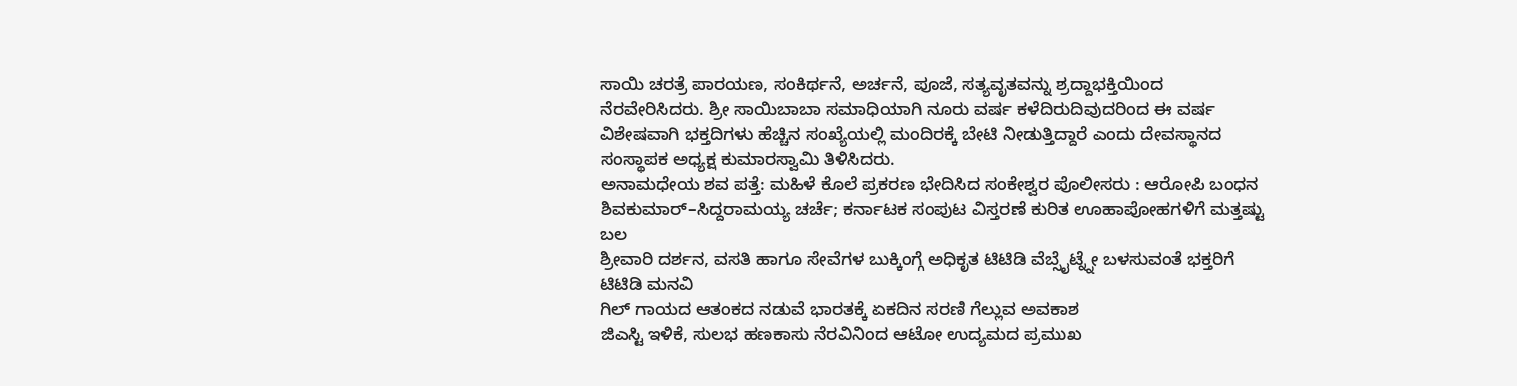ಸಾಯಿ ಚರತ್ರೆ ಪಾರಯಣ, ಸಂಕಿರ್ಥನೆ, ಅರ್ಚನೆ, ಪೂಜೆ, ಸತ್ಯವೃತವನ್ನು ಶ್ರದ್ದಾಭಕ್ತಿಯಿಂದ ನೆರವೇರಿಸಿದರು. ಶ್ರೀ ಸಾಯಿಬಾಬಾ ಸಮಾಧಿಯಾಗಿ ನೂರು ವರ್ಷ ಕಳೆದಿರುದಿವುದರಿಂದ ಈ ವರ್ಷ ವಿಶೇಷವಾಗಿ ಭಕ್ತದಿಗಳು ಹೆಚ್ಚಿನ ಸಂಖ್ಯೆಯಲ್ಲಿ ಮಂದಿರಕ್ಕೆ ಬೇಟಿ ನೀಡುತ್ತಿದ್ದಾರೆ ಎಂದು ದೇವಸ್ಥಾನದ ಸಂಸ್ಥಾಪಕ ಅಧ್ಯಕ್ಷ ಕುಮಾರಸ್ವಾಮಿ ತಿಳಿಸಿದರು.
ಅನಾಮಧೇಯ ಶವ ಪತ್ತೆ: ಮಹಿಳೆ ಕೊಲೆ ಪ್ರಕರಣ ಭೇದಿಸಿದ ಸಂಕೇಶ್ವರ ಪೊಲೀಸರು : ಆರೋಪಿ ಬಂಧನ
ಶಿವಕುಮಾರ್–ಸಿದ್ದರಾಮಯ್ಯ ಚರ್ಚೆ; ಕರ್ನಾಟಕ ಸಂಪುಟ ವಿಸ್ತರಣೆ ಕುರಿತ ಊಹಾಪೋಹಗಳಿಗೆ ಮತ್ತಷ್ಟು ಬಲ
ಶ್ರೀವಾರಿ ದರ್ಶನ, ವಸತಿ ಹಾಗೂ ಸೇವೆಗಳ ಬುಕ್ಕಿಂಗ್ಗೆ ಅಧಿಕೃತ ಟಿಟಿಡಿ ವೆಬ್ಸೈಟ್ನ್ನೇ ಬಳಸುವಂತೆ ಭಕ್ತರಿಗೆ ಟಿಟಿಡಿ ಮನವಿ
ಗಿಲ್ ಗಾಯದ ಆತಂಕದ ನಡುವೆ ಭಾರತಕ್ಕೆ ಏಕದಿನ ಸರಣಿ ಗೆಲ್ಲುವ ಅವಕಾಶ
ಜಿಎಸ್ಟಿ ಇಳಿಕೆ, ಸುಲಭ ಹಣಕಾಸು ನೆರವಿನಿಂದ ಆಟೋ ಉದ್ಯಮದ ಪ್ರಮುಖ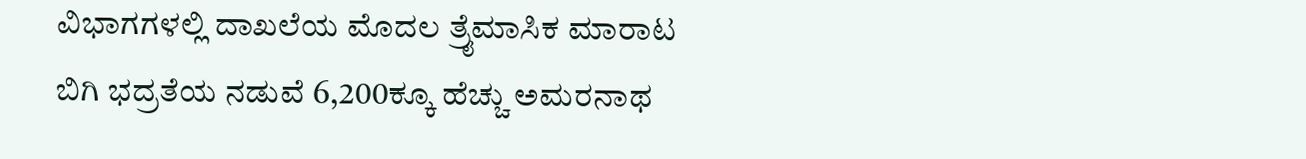ವಿಭಾಗಗಳಲ್ಲಿ ದಾಖಲೆಯ ಮೊದಲ ತ್ರೈಮಾಸಿಕ ಮಾರಾಟ
ಬಿಗಿ ಭದ್ರತೆಯ ನಡುವೆ 6,200ಕ್ಕೂ ಹೆಚ್ಚು ಅಮರನಾಥ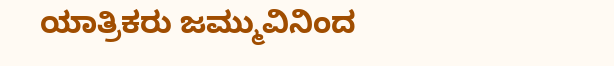ಯಾತ್ರಿಕರು ಜಮ್ಮುವಿನಿಂದ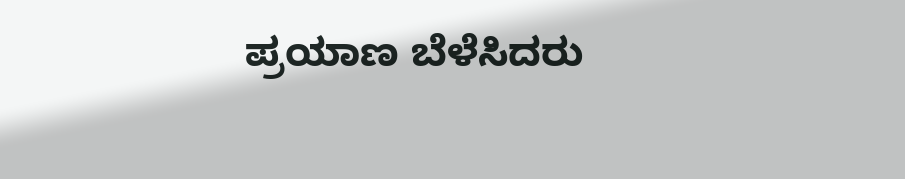ಪ್ರಯಾಣ ಬೆಳೆಸಿದರು